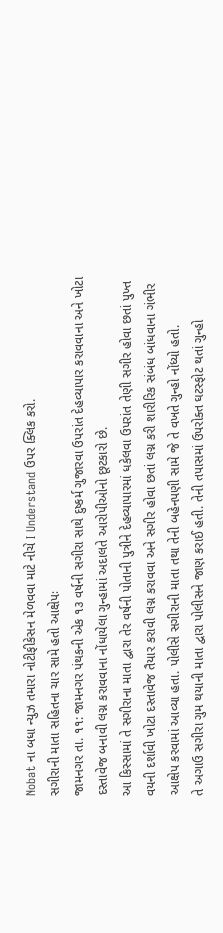Nobat ના બધા ન્યુઝ તમારા નોટીફીકેસન મેળવવા માટે નીચે I Understand ઉપર ક્લિક કરો.
સગીરાની માતા સહિતના ચાર સામે હતો આક્ષેપઃ
જામનગર તા. ૧૧: જામનગર પંથકની એક ૧૩ વર્ષની સગીરા સાથે દુષ્કર્મ ગુજારવા ઉપરાંત દેહવ્યાપાર કરાવવાના અને ખોટા દસ્તાવેજ બનાવી લગ્ન કરાવવાના નોંધાયેલા ગુન્હામાં અદાલતે આરોપીઓનો છૂટકારો છે.
આ કિસ્સામાં તે સગીરાના માતા દ્વારા તેર વર્ષની પોતાની પુત્રીને દેહવ્યાપારમાં ધકેલવા ઉપરાંત તેણી સગીર હોવા છતાં પુખ્ત વયની દર્શાવી ખોટા દસ્તાવેજ તૈયાર કરાવી લગ્ન કરાવવા અને સગીર હોવા છતાં લગ્ન કરી શારીરિક સંબંધ બાંધવાના ગંભીર આક્ષેપ કરવામાં આવ્યા હતા. પોલીસે સગીરાની માતા તથા તેની બહેનપણી સામે જે તે વખતે ગુન્હો નોંધ્યો હતો.
તે અગાઉ સગીરા ગુમ થયાની માતા દ્વારા પોલીસને જાણ કરાઈ હતી. તેની તપાસમાં ઉપરોક્ત ઘટસ્ફોટ થતાં ગુન્હો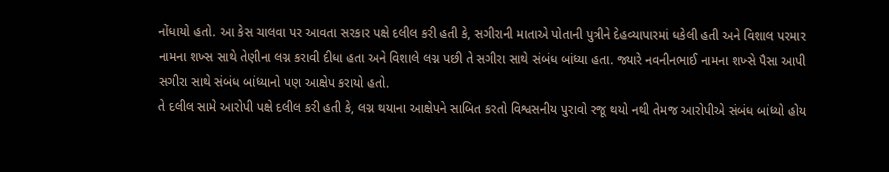નોંધાયો હતો. આ કેસ ચાલવા પર આવતા સરકાર પક્ષે દલીલ કરી હતી કે, સગીરાની માતાએ પોતાની પુત્રીને દેહવ્યાપારમાં ધકેલી હતી અને વિશાલ પરમાર નામના શખ્સ સાથે તેણીના લગ્ન કરાવી દીધા હતા અને વિશાલે લગ્ન પછી તે સગીરા સાથે સંબંધ બાંધ્યા હતા. જ્યારે નવનીનભાઈ નામના શખ્સે પૈસા આપી સગીરા સાથે સંબંધ બાંધ્યાનો પણ આક્ષેપ કરાયો હતો.
તે દલીલ સામે આરોપી પક્ષે દલીલ કરી હતી કે, લગ્ન થયાના આક્ષેપને સાબિત કરતો વિશ્વસનીય પુરાવો રજૂ થયો નથી તેમજ આરોપીએ સંબંધ બાંધ્યો હોય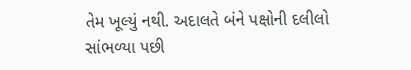તેમ ખૂલ્યું નથી. અદાલતે બંને પક્ષોની દલીલો સાંભળ્યા પછી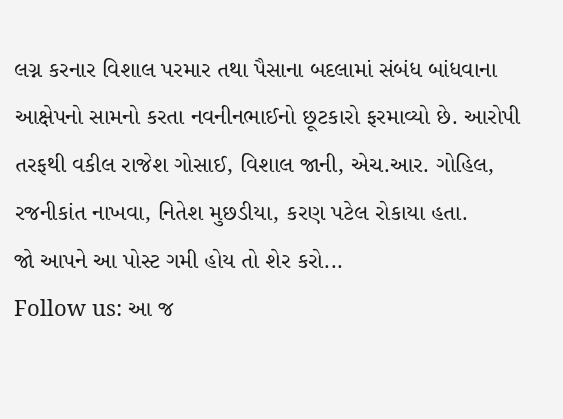લગ્ન કરનાર વિશાલ પરમાર તથા પૈસાના બદલામાં સંબંધ બાંધવાના આક્ષેપનો સામનો કરતા નવનીનભાઈનો છૂટકારો ફરમાવ્યો છે. આરોપી તરફથી વકીલ રાજેશ ગોસાઈ, વિશાલ જાની, એચ.આર. ગોહિલ, રજનીકાંત નાખવા, નિતેશ મુછડીયા, કરણ પટેલ રોકાયા હતા.
જો આપને આ પોસ્ટ ગમી હોય તો શેર કરો...
Follow us: આ જ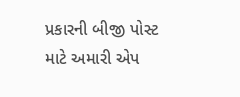પ્રકારની બીજી પોસ્ટ માટે અમારી એપ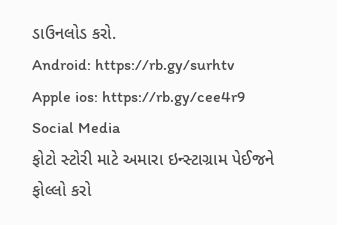ડાઉનલોડ કરો.
Android: https://rb.gy/surhtv
Apple ios: https://rb.gy/cee4r9
Social Media
ફોટો સ્ટોરી માટે અમારા ઇન્સ્ટાગ્રામ પેઈજને ફોલ્લો કરો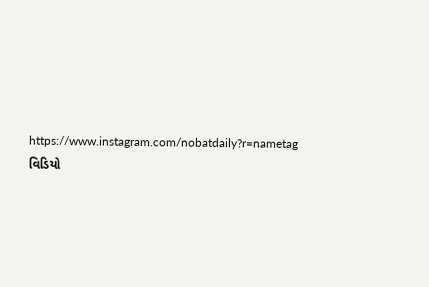https://www.instagram.com/nobatdaily?r=nametag
વિડિયો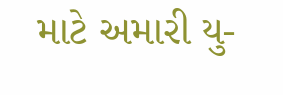માટે અમારી યુ-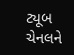ટ્યૂબ ચેનલને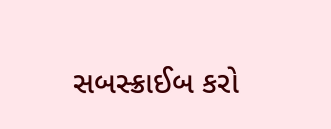સબસ્ક્રાઈબ કરો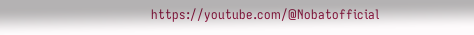https://youtube.com/@Nobatofficial